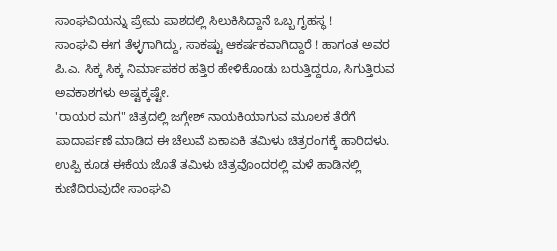ಸಾಂಘವಿಯನ್ನು ಪ್ರೇಮ ಪಾಶದಲ್ಲಿ ಸಿಲುಕಿಸಿದ್ದಾನೆ ಒಬ್ಬ ಗೃಹಸ್ಥ !
ಸಾಂಘವಿ ಈಗ ತೆಳ್ಳಗಾಗಿದ್ದು, ಸಾಕಷ್ಟು ಆಕರ್ಷಕವಾಗಿದ್ದಾರೆ ! ಹಾಗಂತ ಅವರ ಪಿ.ಎ. ಸಿಕ್ಕ ಸಿಕ್ಕ ನಿರ್ಮಾಪಕರ ಹತ್ತಿರ ಹೇಳಿಕೊಂಡು ಬರುತ್ತಿದ್ದರೂ, ಸಿಗುತ್ತಿರುವ ಅವಕಾಶಗಳು ಅಷ್ಟಕ್ಕಷ್ಟೇ.
'ರಾಯರ ಮಗ" ಚಿತ್ರದಲ್ಲಿ ಜಗ್ಗೇಶ್ ನಾಯಕಿಯಾಗುವ ಮೂಲಕ ತೆರೆಗೆ ಪಾದಾರ್ಪಣೆ ಮಾಡಿದ ಈ ಚೆಲುವೆ ಏಕಾಏಕಿ ತಮಿಳು ಚಿತ್ರರಂಗಕ್ಕೆ ಹಾರಿದಳು. ಉಪ್ಪಿ ಕೂಡ ಈಕೆಯ ಜೊತೆ ತಮಿಳು ಚಿತ್ರವೊಂದರಲ್ಲಿ ಮಳೆ ಹಾಡಿನಲ್ಲಿ ಕುಣಿದಿರುವುದೇ ಸಾಂಘವಿ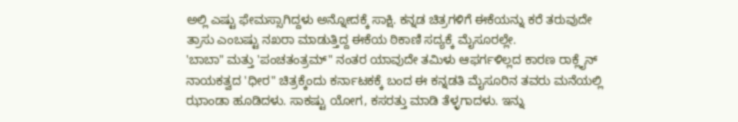ಅಲ್ಲಿ ಎಷ್ಟು ಫೇಮಸ್ಸಾಗಿದ್ದಳು ಅನ್ನೋದಕ್ಕೆ ಸಾಕ್ಷಿ. ಕನ್ನಡ ಚಿತ್ರಗಳಿಗೆ ಈಕೆಯನ್ನು ಕರೆ ತರುವುದೇ ತ್ರಾಸು ಎಂಬಷ್ಟು ನಖರಾ ಮಾಡುತ್ತಿದ್ದ ಈಕೆಯ ಠಿಕಾಣಿ ಸದ್ಯಕ್ಕೆ ಮೈಸೂರಲ್ಲೇ.
'ಬಾಬಾ" ಮತ್ತು 'ಪಂಚತಂತ್ರಮ್" ನಂತರ ಯಾವುದೇ ತಮಿಳು ಆಫರ್ಗಳಿಲ್ಲದ ಕಾರಣ ರಾಕ್ಲೈನ್ ನಾಯಕತ್ವದ 'ಧೀರ" ಚಿತ್ರಕ್ಕೆಂದು ಕರ್ನಾಟಕಕ್ಕೆ ಬಂದ ಈ ಕನ್ನಡತಿ ಮೈಸೂರಿನ ತವರು ಮನೆಯಲ್ಲಿ ಝಾಂಡಾ ಹೂಡಿದಳು. ಸಾಕಷ್ಟು ಯೋಗ, ಕಸರತ್ತು ಮಾಡಿ ತೆಳ್ಳಗಾದಳು. ಇನ್ನು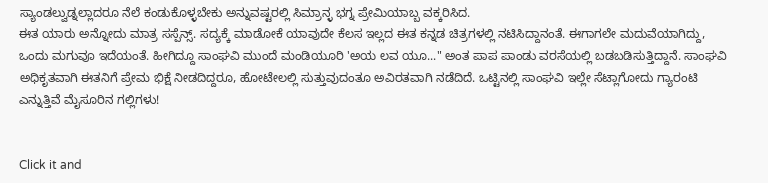ಸ್ಯಾಂಡಲ್ವುಡ್ನಲ್ಲಾದರೂ ನೆಲೆ ಕಂಡುಕೊಳ್ಳಬೇಕು ಅನ್ನುವಷ್ಟರಲ್ಲಿ ಸಿಮ್ರಾನ್ಳ ಭಗ್ನ ಪ್ರೇಮಿಯಾಬ್ಬ ವಕ್ಕರಿಸಿದ.
ಈತ ಯಾರು ಅನ್ನೋದು ಮಾತ್ರ ಸಸ್ಪೆನ್ಸ್. ಸದ್ಯಕ್ಕೆ ಮಾಡೋಕೆ ಯಾವುದೇ ಕೆಲಸ ಇಲ್ಲದ ಈತ ಕನ್ನಡ ಚಿತ್ರಗಳಲ್ಲಿ ನಟಿಸಿದ್ದಾನಂತೆ. ಈಗಾಗಲೇ ಮದುವೆಯಾಗಿದ್ದು, ಒಂದು ಮಗುವೂ ಇದೆಯಂತೆ. ಹೀಗಿದ್ದೂ ಸಾಂಘವಿ ಮುಂದೆ ಮಂಡಿಯೂರಿ 'ಅಯ ಲವ ಯೂ..." ಅಂತ ಪಾಪ ಪಾಂಡು ವರಸೆಯಲ್ಲಿ ಬಡಬಡಿಸುತ್ತಿದ್ದಾನೆ. ಸಾಂಘವಿ ಅಧಿಕೃತವಾಗಿ ಈತನಿಗೆ ಪ್ರೇಮ ಭಿಕ್ಷೆ ನೀಡದಿದ್ದರೂ, ಹೋಟೇಲಲ್ಲಿ ಸುತ್ತುವುದಂತೂ ಅವಿರತವಾಗಿ ನಡೆದಿದೆ. ಒಟ್ಟಿನಲ್ಲಿ ಸಾಂಘವಿ ಇಲ್ಲೇ ಸೆಟ್ಲಾಗೋದು ಗ್ಯಾರಂಟಿ ಎನ್ನುತ್ತಿವೆ ಮೈಸೂರಿನ ಗಲ್ಲಿಗಳು!


Click it and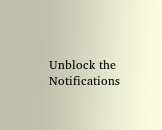Unblock the Notifications